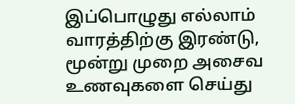இப்பொழுது எல்லாம் வாரத்திற்கு இரண்டு, மூன்று முறை அசைவ உணவுகளை செய்து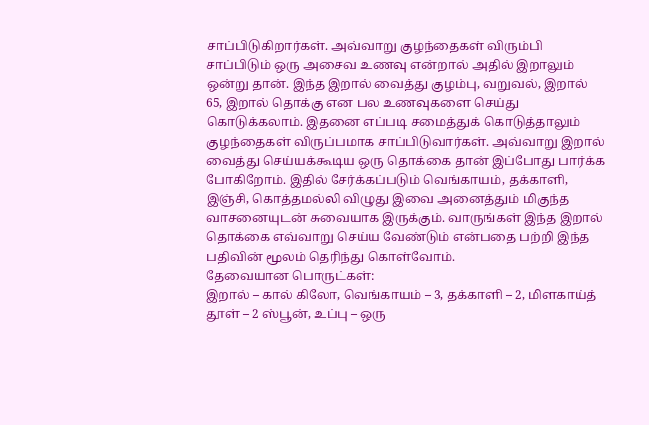சாப்பிடுகிறார்கள். அவ்வாறு குழந்தைகள் விரும்பி சாப்பிடும் ஒரு அசைவ உணவு என்றால் அதில் இறாலும் ஒன்று தான். இந்த இறால் வைத்து குழம்பு, வறுவல், இறால் 65, இறால் தொக்கு என பல உணவுகளை செய்து கொடுக்கலாம். இதனை எப்படி சமைத்துக் கொடுத்தாலும் குழந்தைகள் விருப்பமாக சாப்பிடுவார்கள். அவ்வாறு இறால் வைத்து செய்யக்கூடிய ஒரு தொக்கை தான் இப்போது பார்க்க போகிறோம். இதில் சேர்க்கப்படும் வெங்காயம், தக்காளி, இஞ்சி, கொத்தமல்லி விழுது இவை அனைத்தும் மிகுந்த வாசனையுடன் சுவையாக இருக்கும். வாருங்கள் இந்த இறால் தொக்கை எவ்வாறு செய்ய வேண்டும் என்பதை பற்றி இந்த பதிவின் மூலம் தெரிந்து கொள்வோம்.
தேவையான பொருட்கள்:
இறால் – கால் கிலோ, வெங்காயம் – 3, தக்காளி – 2, மிளகாய்த் தூள் – 2 ஸ்பூன், உப்பு – ஒரு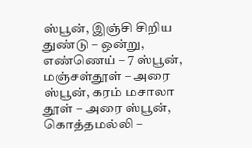ஸ்பூன், இஞ்சி சிறிய துண்டு – ஒன்று, எண்ணெய் – 7 ஸ்பூன், மஞ்சள்தூள் – அரை ஸ்பூன், கரம் மசாலா தூள் – அரை ஸ்பூன், கொத்தமல்லி –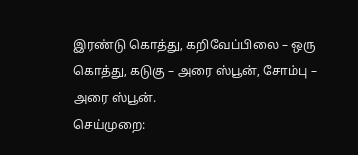இரண்டு கொத்து, கறிவேப்பிலை – ஒரு கொத்து, கடுகு – அரை ஸ்பூன், சோம்பு – அரை ஸ்பூன்.
செய்முறை: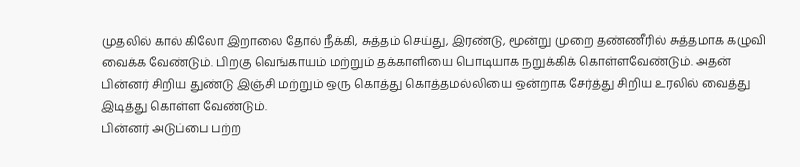முதலில் கால் கிலோ இறாலை தோல் நீக்கி, சுத்தம் செய்து, இரண்டு, மூன்று முறை தண்ணீரில் சுத்தமாக கழுவி வைக்க வேண்டும். பிறகு வெங்காயம் மற்றும் தக்காளியை பொடியாக நறுக்கிக் கொள்ளவேண்டும். அதன் பின்னர் சிறிய துண்டு இஞ்சி மற்றும் ஒரு கொத்து கொத்தமல்லியை ஒன்றாக சேர்த்து சிறிய உரலில் வைத்து இடித்து கொள்ள வேண்டும்.
பின்னர் அடுப்பை பற்ற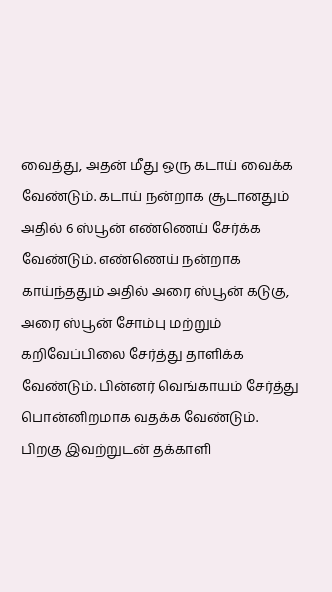வைத்து, அதன் மீது ஒரு கடாய் வைக்க வேண்டும். கடாய் நன்றாக சூடானதும் அதில் 6 ஸ்பூன் எண்ணெய் சேர்க்க வேண்டும். எண்ணெய் நன்றாக காய்ந்ததும் அதில் அரை ஸ்பூன் கடுகு, அரை ஸ்பூன் சோம்பு மற்றும் கறிவேப்பிலை சேர்த்து தாளிக்க வேண்டும். பின்னர் வெங்காயம் சேர்த்து பொன்னிறமாக வதக்க வேண்டும்.
பிறகு இவற்றுடன் தக்காளி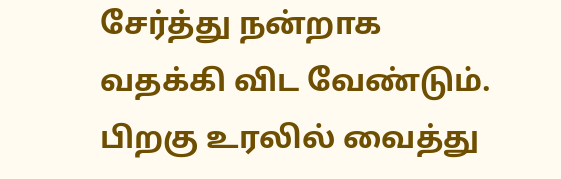சேர்த்து நன்றாக வதக்கி விட வேண்டும். பிறகு உரலில் வைத்து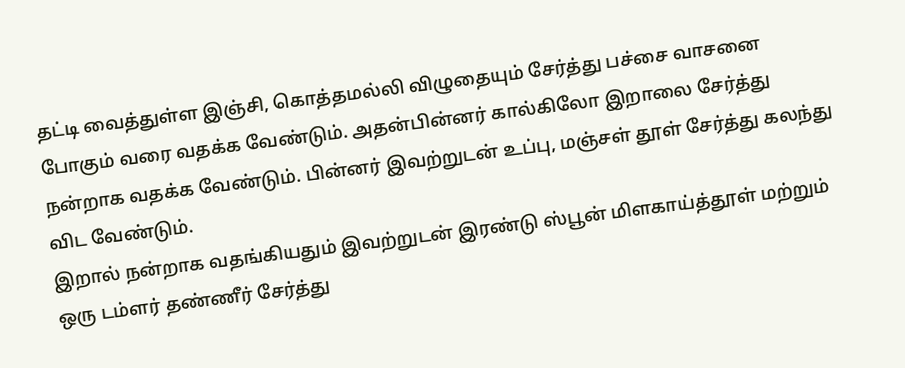தட்டி வைத்துள்ள இஞ்சி, கொத்தமல்லி விழுதையும் சேர்த்து பச்சை வாசனை போகும் வரை வதக்க வேண்டும். அதன்பின்னர் கால்கிலோ இறாலை சேர்த்து நன்றாக வதக்க வேண்டும். பின்னர் இவற்றுடன் உப்பு, மஞ்சள் தூள் சேர்த்து கலந்து விட வேண்டும்.
இறால் நன்றாக வதங்கியதும் இவற்றுடன் இரண்டு ஸ்பூன் மிளகாய்த்தூள் மற்றும் ஒரு டம்ளர் தண்ணீர் சேர்த்து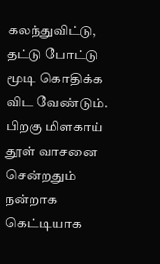கலந்துவிட்டு, தட்டு போட்டு மூடி கொதிக்க விட வேண்டும். பிறகு மிளகாய் தூள் வாசனை சென்றதும் நன்றாக கெட்டியாக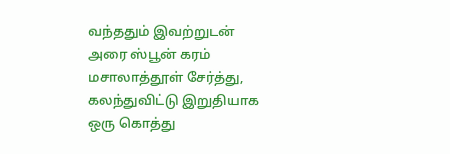வந்ததும் இவற்றுடன் அரை ஸ்பூன் கரம் மசாலாத்தூள் சேர்த்து, கலந்துவிட்டு இறுதியாக ஒரு கொத்து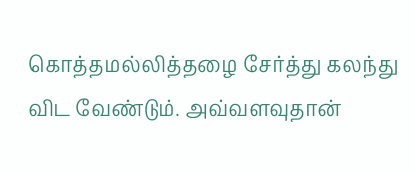கொத்தமல்லித்தழை சேர்த்து கலந்து விட வேண்டும். அவ்வளவுதான்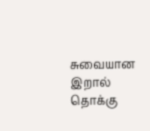சுவையான இறால் தொக்கு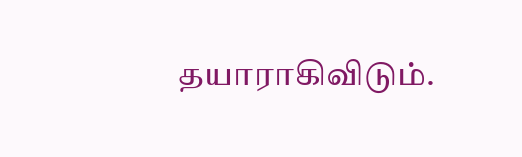தயாராகிவிடும்.